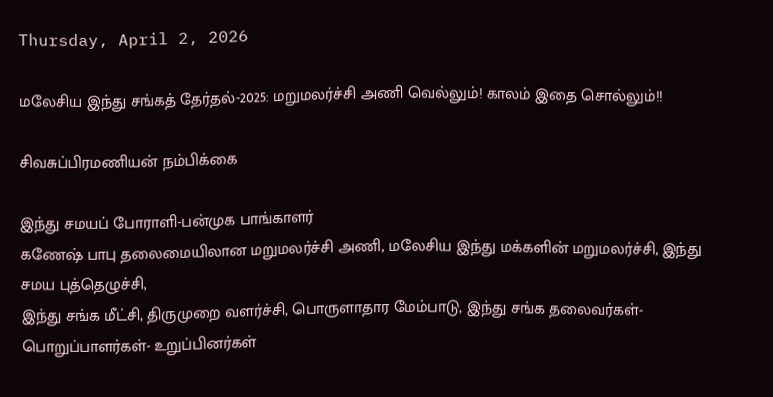Thursday, April 2, 2026

மலேசிய இந்து சங்கத் தேர்தல்-2025: மறுமலர்ச்சி அணி வெல்லும்! காலம் இதை சொல்லும்!!

சிவசுப்பிரமணியன் நம்பிக்கை

இந்து சமயப் போராளி-பன்முக பாங்காளர்
கணேஷ் பாபு தலைமையிலான மறுமலர்ச்சி அணி, மலேசிய இந்து மக்களின் மறுமலர்ச்சி, இந்து சமய புத்தெழுச்சி,
இந்து சங்க மீட்சி, திருமுறை வளர்ச்சி, பொருளாதார மேம்பாடு, இந்து சங்க தலைவர்கள்- பொறுப்பாளர்கள்- உறுப்பினர்கள்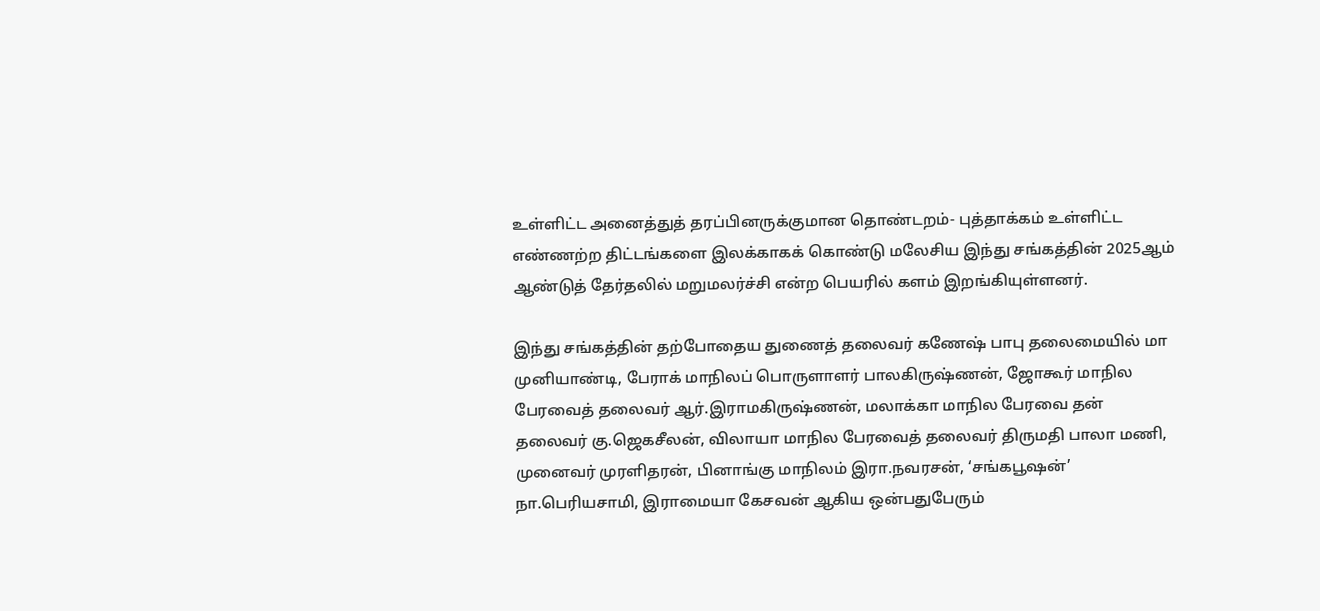உள்ளிட்ட அனைத்துத் தரப்பினருக்குமான தொண்டறம்- புத்தாக்கம் உள்ளிட்ட எண்ணற்ற திட்டங்களை இலக்காகக் கொண்டு மலேசிய இந்து சங்கத்தின் 2025ஆம் ஆண்டுத் தேர்தலில் மறுமலர்ச்சி என்ற பெயரில் களம் இறங்கியுள்ளனர்.

இந்து சங்கத்தின் தற்போதைய துணைத் தலைவர் கணேஷ் பாபு தலைமையில் மா
முனியாண்டி, பேராக் மாநிலப் பொருளாளர் பாலகிருஷ்ணன், ஜோகூர் மாநில பேரவைத் தலைவர் ஆர்.இராமகிருஷ்ணன், மலாக்கா மாநில பேரவை தன் தலைவர் கு.ஜெகசீலன், விலாயா மாநில பேரவைத் தலைவர் திருமதி பாலா மணி, முனைவர் முரளிதரன், பினாங்கு மாநிலம் இரா.நவரசன், ‘சங்கபூஷன்’ நா.பெரியசாமி, இராமையா கேசவன் ஆகிய ஒன்பதுபேரும்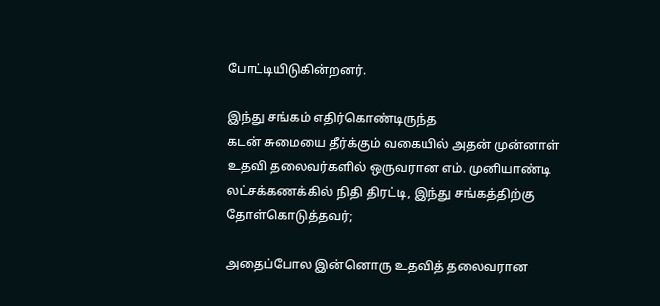போட்டியிடுகின்றனர்.

இந்து சங்கம் எதிர்கொண்டிருந்த
கடன் சுமையை தீர்க்கும் வகையில் அதன் முன்னாள் உதவி தலைவர்களில் ஒருவரான எம். முனியாண்டி லட்சக்கணக்கில் நிதி திரட்டி, இந்து சங்கத்திற்கு தோள்கொடுத்தவர்;

அதைப்போல இன்னொரு உதவித் தலைவரான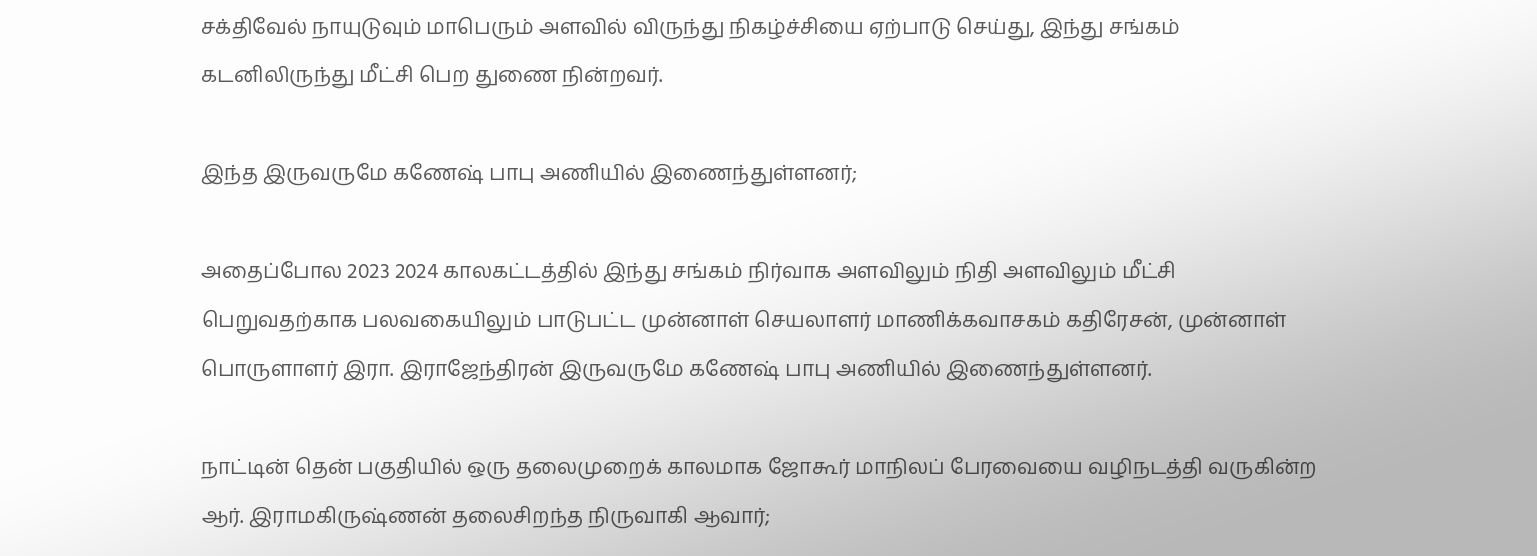சக்திவேல் நாயுடுவும் மாபெரும் அளவில் விருந்து நிகழ்ச்சியை ஏற்பாடு செய்து, இந்து சங்கம் கடனிலிருந்து மீட்சி பெற துணை நின்றவர்.

இந்த இருவருமே கணேஷ் பாபு அணியில் இணைந்துள்ளனர்;

அதைப்போல 2023 2024 காலகட்டத்தில் இந்து சங்கம் நிர்வாக அளவிலும் நிதி அளவிலும் மீட்சி பெறுவதற்காக பலவகையிலும் பாடுபட்ட முன்னாள் செயலாளர் மாணிக்கவாசகம் கதிரேசன், முன்னாள் பொருளாளர் இரா. இராஜேந்திரன் இருவருமே கணேஷ் பாபு அணியில் இணைந்துள்ளனர்.

நாட்டின் தென் பகுதியில் ஒரு தலைமுறைக் காலமாக ஜோகூர் மாநிலப் பேரவையை வழிநடத்தி வருகின்ற ஆர். இராமகிருஷ்ணன் தலைசிறந்த நிருவாகி ஆவார்;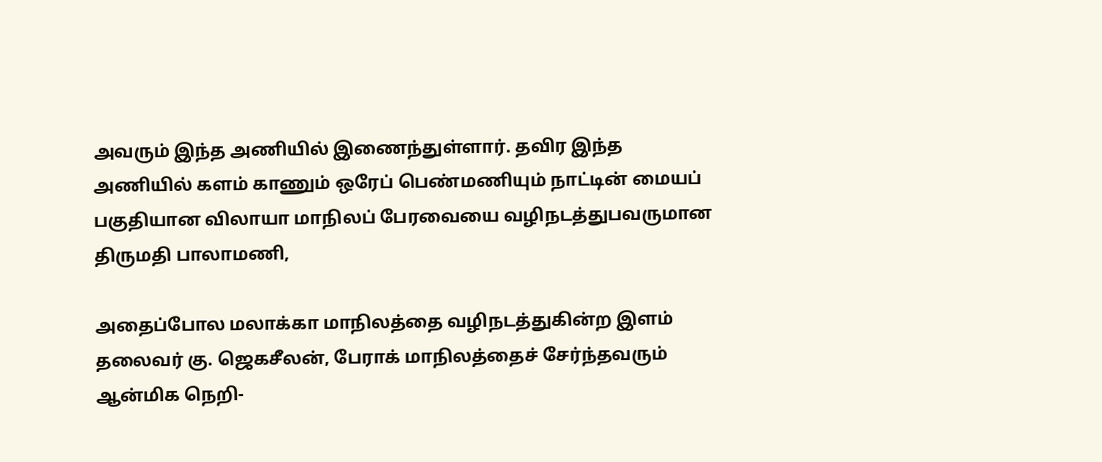அவரும் இந்த அணியில் இணைந்துள்ளார். தவிர இந்த அணியில் களம் காணும் ஒரேப் பெண்மணியும் நாட்டின் மையப் பகுதியான விலாயா மாநிலப் பேரவையை வழிநடத்துபவருமான திருமதி பாலாமணி,

அதைப்போல மலாக்கா மாநிலத்தை வழிநடத்துகின்ற இளம் தலைவர் கு. ஜெகசீலன், பேராக் மாநிலத்தைச் சேர்ந்தவரும் ஆன்மிக நெறி-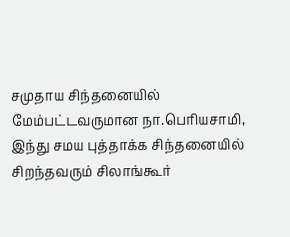சமுதாய சிந்தனையில் மேம்பட்டவருமான நா.பெரியசாமி, இந்து சமய புத்தாக்க சிந்தனையில் சிறந்தவரும் சிலாங்கூர்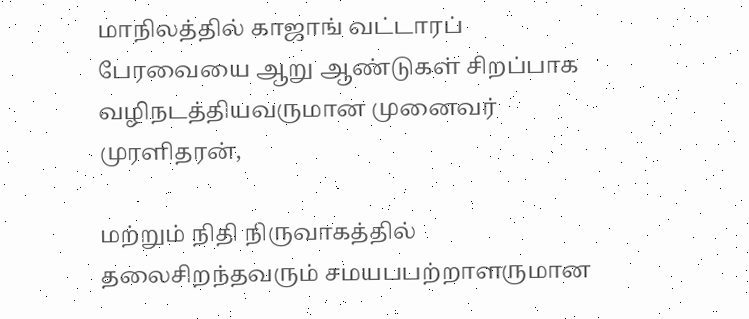மாநிலத்தில் காஜாங் வட்டாரப் பேரவையை ஆறு ஆண்டுகள் சிறப்பாக வழிநடத்தியவருமான முனைவர் முரளிதரன்,

மற்றும் நிதி நிருவாகத்தில் தலைசிறந்தவரும் சமயபபற்றாளருமான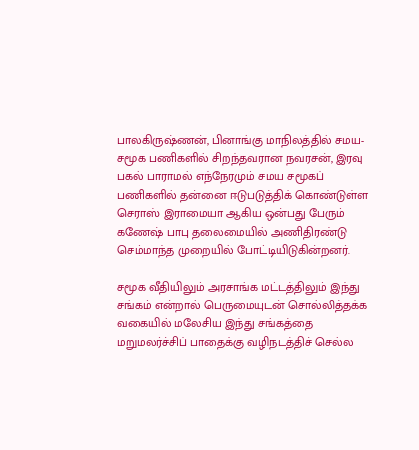பாலகிருஷ்ணன், பினாங்கு மாநிலத்தில் சமய- சமூக பணிகளில் சிறந்தவரான நவரசன், இரவு பகல் பாராமல் எந்நேரமும் சமய சமூகப் பணிகளில் தன்னை ஈடுபடுத்திக் கொண்டுள்ள செராஸ் இராமையா ஆகிய ஒன்பது பேரும் கணேஷ் பாபு தலைமையில் அணிதிரண்டு செம்மாந்த முறையில் போட்டியிடுகின்றனர்.

சமூக வீதியிலும் அரசாங்க மட்டத்திலும் இந்து சங்கம் என்றால் பெருமையுடன் சொல்லித்தக்க வகையில் மலேசிய இந்து சங்கத்தை மறுமலர்ச்சிப் பாதைக்கு வழிநடத்திச் செல்ல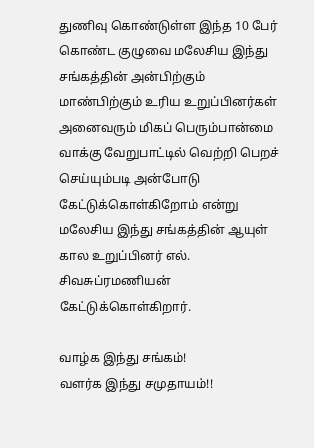துணிவு கொண்டுள்ள இந்த 10 பேர் கொண்ட குழுவை மலேசிய இந்து சங்கத்தின் அன்பிற்கும் மாண்பிற்கும் உரிய உறுப்பினர்கள் அனைவரும் மிகப் பெரும்பான்மை வாக்கு வேறுபாட்டில் வெற்றி பெறச் செய்யும்படி அன்போடு கேட்டுக்கொள்கிறோம் என்று மலேசிய இந்து சங்கத்தின் ஆயுள் கால உறுப்பினர் எல். சிவசுப்ரமணியன் கேட்டுக்கொள்கிறார்.

வாழ்க இந்து சங்கம்!
வளர்க இந்து சமுதாயம்!!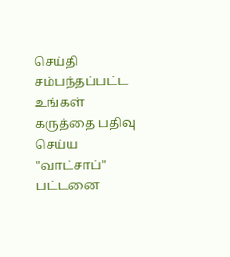செய்தி சம்பந்தப்பட்ட உங்கள் கருத்தை பதிவு செய்ய "வாட்சாப்" பட்டனை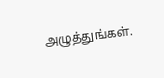அழுத்துங்கள்.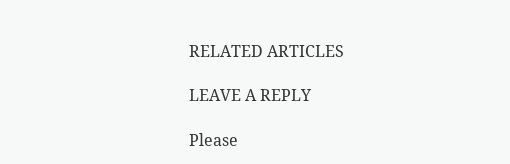RELATED ARTICLES

LEAVE A REPLY

Please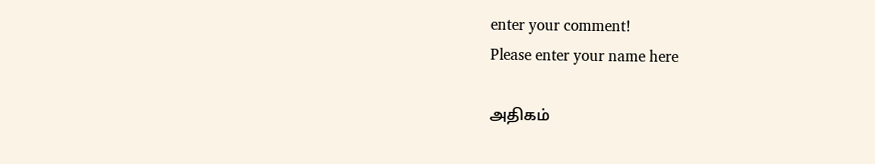enter your comment!
Please enter your name here

அதிகம்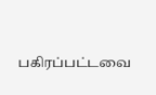பகிரப்பட்டவை